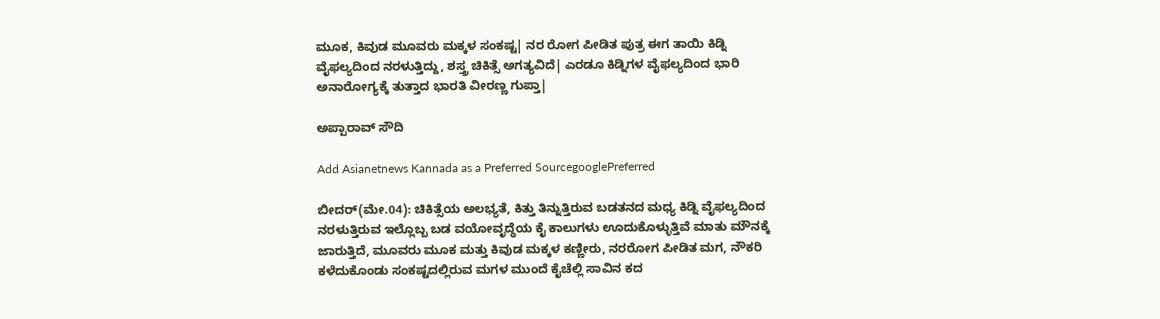ಮೂಕ, ಕಿವುಡ ಮೂವರು ಮಕ್ಕಳ ಸಂಕಷ್ಟ| ನರ ರೋಗ ಪೀಡಿತ ಪುತ್ರ ಈಗ ತಾಯಿ ಕಿಡ್ನಿ ವೈಫಲ್ಯದಿಂದ ನರಳುತ್ತಿದ್ದು, ಶಸ್ತ್ರ ಚಿಕಿತ್ಸೆ ಅಗತ್ಯವಿದೆ| ಎರಡೂ ಕಿಡ್ನಿಗಳ ವೈಫಲ್ಯದಿಂದ ಭಾರಿ ಅನಾರೋಗ್ಯಕ್ಕೆ ತುತ್ತಾದ ಭಾರತಿ ವೀರಣ್ಣ ಗುಪ್ತಾ|

ಅಪ್ಪಾರಾವ್ ಸೌದಿ

Add Asianetnews Kannada as a Preferred SourcegooglePreferred

ಬೀದರ್(ಮೇ.04): ಚಿಕಿತ್ಸೆಯ ಅಲಭ್ಯತೆ, ಕಿತ್ತು ತಿನ್ನುತ್ತಿರುವ ಬಡತನದ ಮಧ್ಯ ಕಿಡ್ನಿ ವೈಫಲ್ಯದಿಂದ ನರಳುತ್ತಿರುವ ಇಲ್ಲೊಬ್ಬ ಬಡ ವಯೋವೃದ್ಧೆಯ ಕೈ ಕಾಲುಗಳು ಊದುಕೊಳ್ಳುತ್ತಿವೆ ಮಾತು ಮೌನಕ್ಕೆ ಜಾರುತ್ತಿದೆ, ಮೂವರು ಮೂಕ ಮತ್ತು ಕಿವುಡ ಮಕ್ಕಳ ಕಣ್ಣೀರು, ನರರೋಗ ಪೀಡಿತ ಮಗ, ನೌಕರಿ ಕಳೆದುಕೊಂಡು ಸಂಕಷ್ಟದಲ್ಲಿರುವ ಮಗಳ ಮುಂದೆ ಕೈಚೆಲ್ಲಿ ಸಾವಿನ ಕದ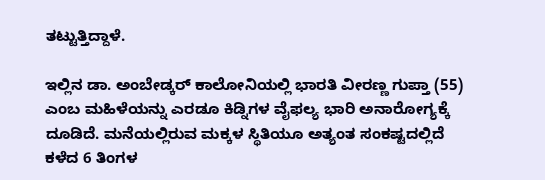ತಟ್ಟುತ್ತಿದ್ದಾಳೆ.

ಇಲ್ಲಿನ ಡಾ. ಅಂಬೇಡ್ಕರ್ ಕಾಲೋನಿಯಲ್ಲಿ ಭಾರತಿ ವೀರಣ್ಣ ಗುಪ್ತಾ (55) ಎಂಬ ಮಹಿಳೆಯನ್ನು ಎರಡೂ ಕಿಡ್ನಿಗಳ ವೈಫಲ್ಯ ಭಾರಿ ಅನಾರೋಗ್ಯಕ್ಕೆ ದೂಡಿದೆ. ಮನೆಯಲ್ಲಿರುವ ಮಕ್ಕಳ ಸ್ಥಿತಿಯೂ ಅತ್ಯಂತ ಸಂಕಷ್ಟದಲ್ಲಿದೆ ಕಳೆದ 6 ತಿಂಗಳ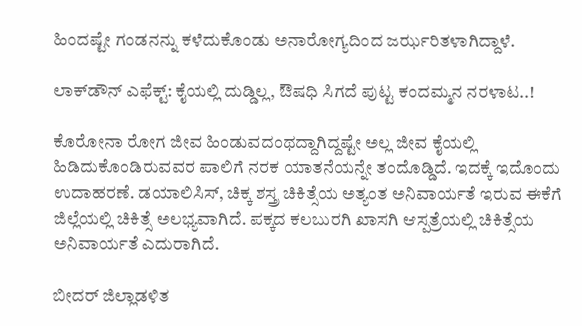ಹಿಂದಷ್ಟೇ ಗಂಡನನ್ನು ಕಳೆದುಕೊಂಡು ಅನಾರೋಗ್ಯದಿಂದ ಜರ್ಝರಿತಳಾಗಿದ್ದಾಳೆ.

ಲಾಕ್‌ಡೌನ್‌ ಎಫೆಕ್ಟ್‌: ಕೈಯಲ್ಲಿ ದುಡ್ಡಿಲ್ಲ, ಔಷಧಿ ಸಿಗದೆ ಪುಟ್ಟ ಕಂದಮ್ಮನ ನರಳಾಟ..!

ಕೊರೋನಾ ರೋಗ ಜೀವ ಹಿಂಡುವದಂಥದ್ದಾಗಿದ್ದಷ್ಟೇ ಅಲ್ಲ ಜೀವ ಕೈಯಲ್ಲಿ ಹಿಡಿದುಕೊಂಡಿರುವವರ ಪಾಲಿಗೆ ನರಕ ಯಾತನೆಯನ್ನೇ ತಂದೊಡ್ಡಿದೆ. ಇದಕ್ಕೆ ಇದೊಂದು ಉದಾಹರಣೆ. ಡಯಾಲಿಸಿಸ್, ಚಿಕ್ಕ ಶಸ್ತ್ರ ಚಿಕಿತ್ಸೆಯ ಅತ್ಯಂತ ಅನಿವಾರ್ಯತೆ ಇರುವ ಈಕೆಗೆ ಜಿಲ್ಲೆಯಲ್ಲಿ ಚಿಕಿತ್ಸೆ ಅಲಭ್ಯವಾಗಿದೆ. ಪಕ್ಕದ ಕಲಬುರಗಿ ಖಾಸಗಿ ಆಸ್ಪತ್ರೆಯಲ್ಲಿ ಚಿಕಿತ್ಸೆಯ ಅನಿವಾರ್ಯತೆ ಎದುರಾಗಿದೆ.

ಬೀದರ್ ಜಿಲ್ಲಾಡಳಿತ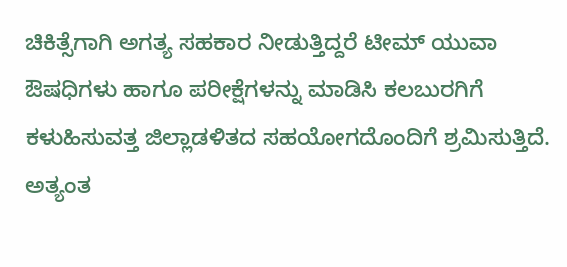ಚಿಕಿತ್ಸೆಗಾಗಿ ಅಗತ್ಯ ಸಹಕಾರ ನೀಡುತ್ತಿದ್ದರೆ ಟೀಮ್ ಯುವಾ ಔಷಧಿಗಳು ಹಾಗೂ ಪರೀಕ್ಷೆಗಳನ್ನು ಮಾಡಿಸಿ ಕಲಬುರಗಿಗೆ ಕಳುಹಿಸುವತ್ತ ಜಿಲ್ಲಾಡಳಿತದ ಸಹಯೋಗದೊಂದಿಗೆ ಶ್ರಮಿಸುತ್ತಿದೆ. ಅತ್ಯಂತ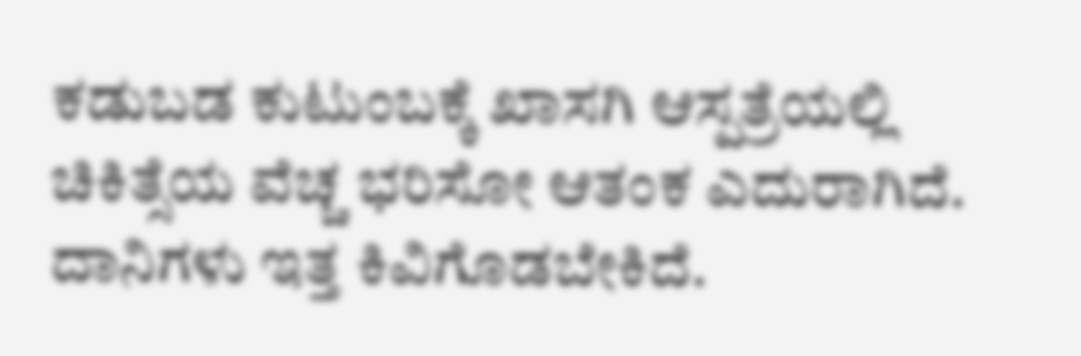ಕಡುಬಡ ಕುಟುಂಬಕ್ಕೆ ಖಾಸಗಿ ಆಸ್ಪತ್ರೆಯಲ್ಲಿ ಚಿಕಿತ್ಸೆಯ ವೆಚ್ಚ ಭರಿಸೋ ಆತಂಕ ಎದುರಾಗಿದೆ. ದಾನಿಗಳು ಇತ್ತ ಕಿವಿಗೊಡಬೇಕಿದೆ.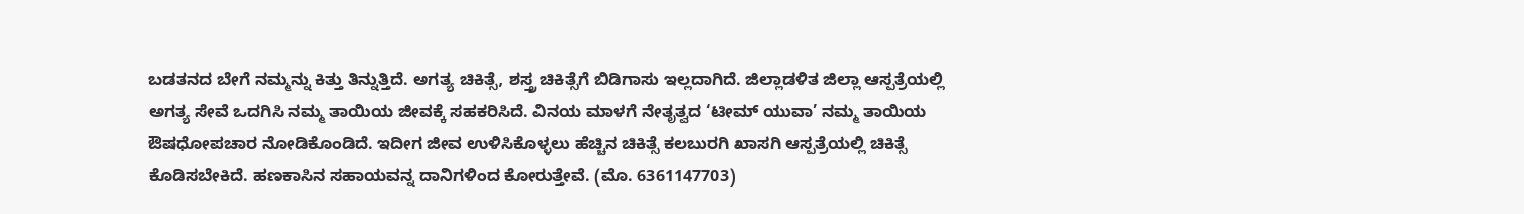ಬಡತನದ ಬೇಗೆ ನಮ್ಮನ್ನು ಕಿತ್ತು ತಿನ್ನುತ್ತಿದೆ. ಅಗತ್ಯ ಚಿಕಿತ್ಸೆ, ಶಸ್ತ್ರ ಚಿಕಿತ್ಸೆಗೆ ಬಿಡಿಗಾಸು ಇಲ್ಲದಾಗಿದೆ. ಜಿಲ್ಲಾಡಳಿತ ಜಿಲ್ಲಾ ಆಸ್ಪತ್ರೆಯಲ್ಲಿ ಅಗತ್ಯ ಸೇವೆ ಒದಗಿಸಿ ನಮ್ಮ ತಾಯಿಯ ಜೀವಕ್ಕೆ ಸಹಕರಿಸಿದೆ. ವಿನಯ ಮಾಳಗೆ ನೇತೃತ್ವದ ‘ಟೀಮ್ ಯುವಾ’ ನಮ್ಮ ತಾಯಿಯ ಔಷಧೋಪಚಾರ ನೋಡಿಕೊಂಡಿದೆ. ಇದೀಗ ಜೀವ ಉಳಿಸಿಕೊಳ್ಳಲು ಹೆಚ್ಚಿನ ಚಿಕಿತ್ಸೆ ಕಲಬುರಗಿ ಖಾಸಗಿ ಆಸ್ಪತ್ರೆಯಲ್ಲಿ ಚಿಕಿತ್ಸೆ ಕೊಡಿಸಬೇಕಿದೆ. ಹಣಕಾಸಿನ ಸಹಾಯವನ್ನ ದಾನಿಗಳಿಂದ ಕೋರುತ್ತೇವೆ. (ಮೊ. 6361147703)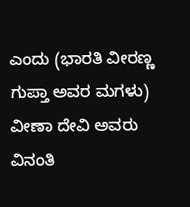ಎಂದು (ಭಾರತಿ ವೀರಣ್ಣ ಗುಪ್ತಾ ಅವರ ಮಗಳು) ವೀಣಾ ದೇವಿ ಅವರು ವಿನಂತಿ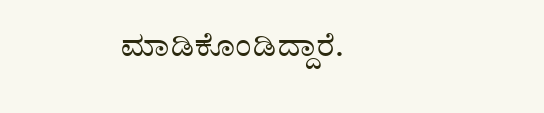ಮಾಡಿಕೊಂಡಿದ್ದಾರೆ.